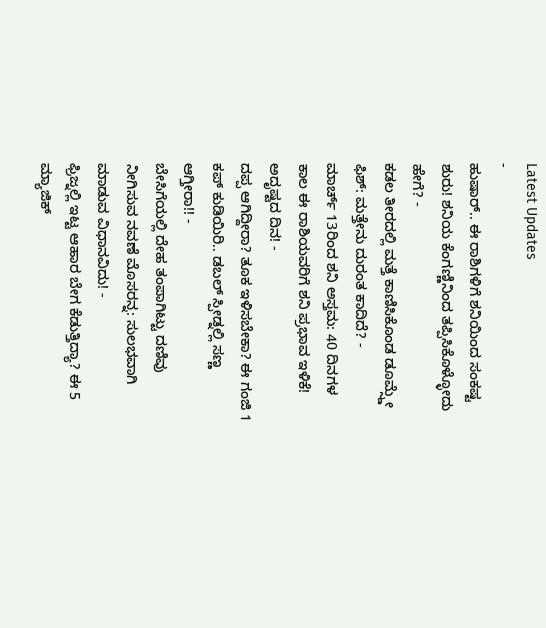Latest Updates
-
ಹುಷಾರ್.. ಈ ರಾಶಿಗಳಿಗೆ ಶನಿಯಿಂದ ಸಂಕಷ್ಟ ಶುರು! ಶನಿಯ ಕೆಂಗಣ್ಣಿನಿಂದ ತಪ್ಪಿಸಿಕೊಳ್ಳೋದು ಹೇಗೆ? -
ಕಡಲ ತೀರದಲ್ಲಿ ಮತ್ತೆ ಕಾಣಿಸಿಕೊಂಡ ಡೂಮ್ಸ್ಡೇ ಫಿಶ್: ಮತ್ತೇನು ದುರಂತ ಕಾದಿದೆ? -
ಮಾರ್ಚ್ 13ರಿಂದ ಶನಿ ಅಸ್ತಮ: 40 ದಿನಗಳ ಕಾಲ ಈ ರಾಶಿಯವರಿಗೆ ಶನಿ ಪ್ರಭಾವ ಇಳಿಕೆ! ಅದೃಷ್ಟದ ದಿನ! -
ದಪ್ಪ ಆಗಿದ್ದೀರಾ? ತೂಕ ಇಳಿಸಬೇಕಾ? ಈ ಗಂಜಿ 1 ಕಪ್ ಕುಡಿಯಿರಿ.. ಡಬಲ್ ಸ್ಪೀಡ್ನಲ್ಲಿ ಸಣ್ಣ ಆಗ್ತೀರಾ!! -
ಬೇಸಿಗೆಯಲ್ಲಿ ದೇಹ ತಂಪಾಗಿಟ್ಟು ದಣಿವು ನೀಗಿಸುವ ನವಣೆ ಮೊಸರನ್ನ: ಸುಲಭವಾಗಿ ಮಾಡುವ ವಿಧಾನವಿದು! -
ಫ್ರಿಜ್ನಲ್ಲಿ ಇಟ್ಟ ಆಹಾರ ಬೇಗ ಕೆಡುತ್ತಿದ್ಯಾ? ಈ 5 ಮ್ಯಾಜಿಕ್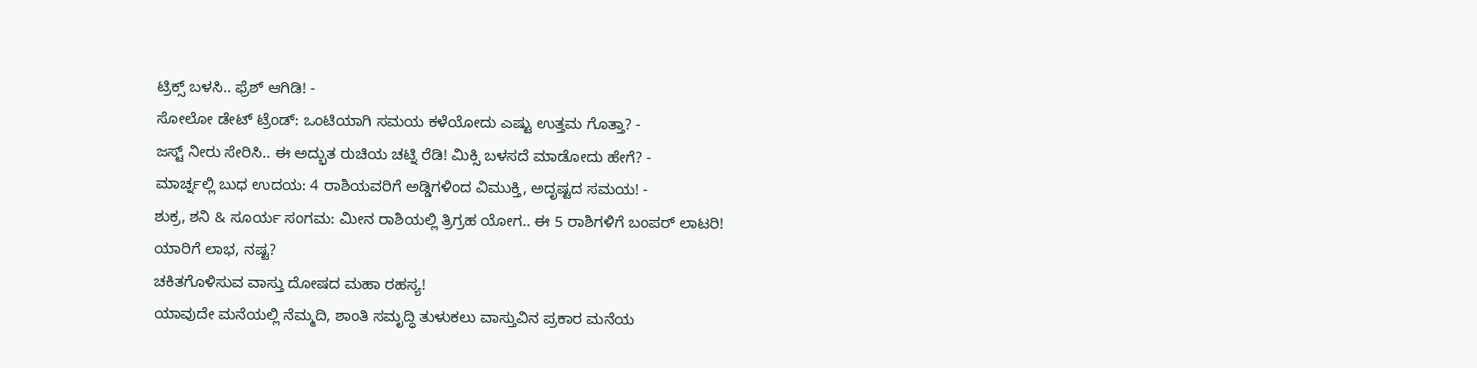ಟ್ರಿಕ್ಸ್ ಬಳಸಿ.. ಫ್ರೆಶ್ ಆಗಿಡಿ! -
ಸೋಲೋ ಡೇಟ್ ಟ್ರೆಂಡ್: ಒಂಟಿಯಾಗಿ ಸಮಯ ಕಳೆಯೋದು ಎಷ್ಟು ಉತ್ತಮ ಗೊತ್ತಾ? -
ಜಸ್ಟ್ ನೀರು ಸೇರಿಸಿ.. ಈ ಅದ್ಭುತ ರುಚಿಯ ಚಟ್ನಿ ರೆಡಿ! ಮಿಕ್ಸಿ ಬಳಸದೆ ಮಾಡೋದು ಹೇಗೆ? -
ಮಾರ್ಚ್ನಲ್ಲಿ ಬುಧ ಉದಯ: 4 ರಾಶಿಯವರಿಗೆ ಅಡ್ಡಿಗಳಿಂದ ವಿಮುಕ್ತಿ, ಅದೃಷ್ಟದ ಸಮಯ! -
ಶುಕ್ರ, ಶನಿ & ಸೂರ್ಯ ಸಂಗಮ: ಮೀನ ರಾಶಿಯಲ್ಲಿ ತ್ರಿಗ್ರಹ ಯೋಗ.. ಈ 5 ರಾಶಿಗಳಿಗೆ ಬಂಪರ್ ಲಾಟರಿ! ಯಾರಿಗೆ ಲಾಭ, ನಷ್ಟ?
ಚಕಿತಗೊಳಿಸುವ ವಾಸ್ತು ದೋಷದ ಮಹಾ ರಹಸ್ಯ!
ಯಾವುದೇ ಮನೆಯಲ್ಲಿ ನೆಮ್ಮದಿ, ಶಾಂತಿ ಸಮೃದ್ಧಿ ತುಳುಕಲು ವಾಸ್ತುವಿನ ಪ್ರಕಾರ ಮನೆಯ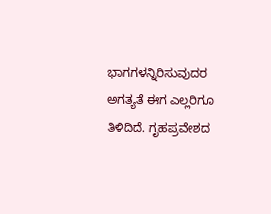ಭಾಗಗಳನ್ನಿರಿಸುವುದರ ಅಗತ್ಯತೆ ಈಗ ಎಲ್ಲರಿಗೂ ತಿಳಿದಿದೆ. ಗೃಹಪ್ರವೇಶದ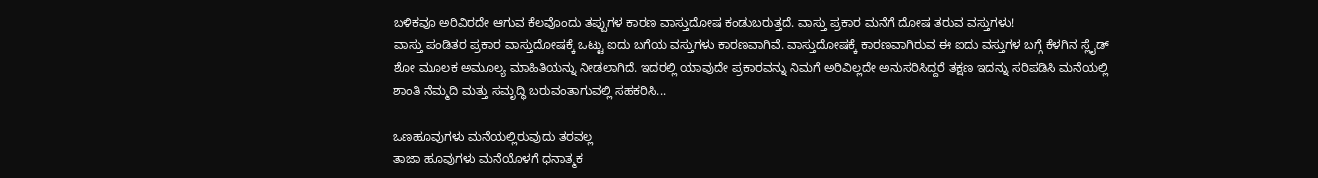ಬಳಿಕವೂ ಅರಿವಿರದೇ ಆಗುವ ಕೆಲವೊಂದು ತಪ್ಪುಗಳ ಕಾರಣ ವಾಸ್ತುದೋಷ ಕಂಡುಬರುತ್ತದೆ. ವಾಸ್ತು ಪ್ರಕಾರ ಮನೆಗೆ ದೋಷ ತರುವ ವಸ್ತುಗಳು!
ವಾಸ್ತು ಪಂಡಿತರ ಪ್ರಕಾರ ವಾಸ್ತುದೋಷಕ್ಕೆ ಒಟ್ಟು ಐದು ಬಗೆಯ ವಸ್ತುಗಳು ಕಾರಣವಾಗಿವೆ. ವಾಸ್ತುದೋಷಕ್ಕೆ ಕಾರಣವಾಗಿರುವ ಈ ಐದು ವಸ್ತುಗಳ ಬಗ್ಗೆ ಕೆಳಗಿನ ಸ್ಲೈಡ್ ಶೋ ಮೂಲಕ ಅಮೂಲ್ಯ ಮಾಹಿತಿಯನ್ನು ನೀಡಲಾಗಿದೆ. ಇದರಲ್ಲಿ ಯಾವುದೇ ಪ್ರಕಾರವನ್ನು ನಿಮಗೆ ಅರಿವಿಲ್ಲದೇ ಅನುಸರಿಸಿದ್ದರೆ ತಕ್ಷಣ ಇದನ್ನು ಸರಿಪಡಿಸಿ ಮನೆಯಲ್ಲಿ ಶಾಂತಿ ನೆಮ್ಮದಿ ಮತ್ತು ಸಮೃದ್ಧಿ ಬರುವಂತಾಗುವಲ್ಲಿ ಸಹಕರಿಸಿ...

ಒಣಹೂವುಗಳು ಮನೆಯಲ್ಲಿರುವುದು ತರವಲ್ಲ
ತಾಜಾ ಹೂವುಗಳು ಮನೆಯೊಳಗೆ ಧನಾತ್ಮಕ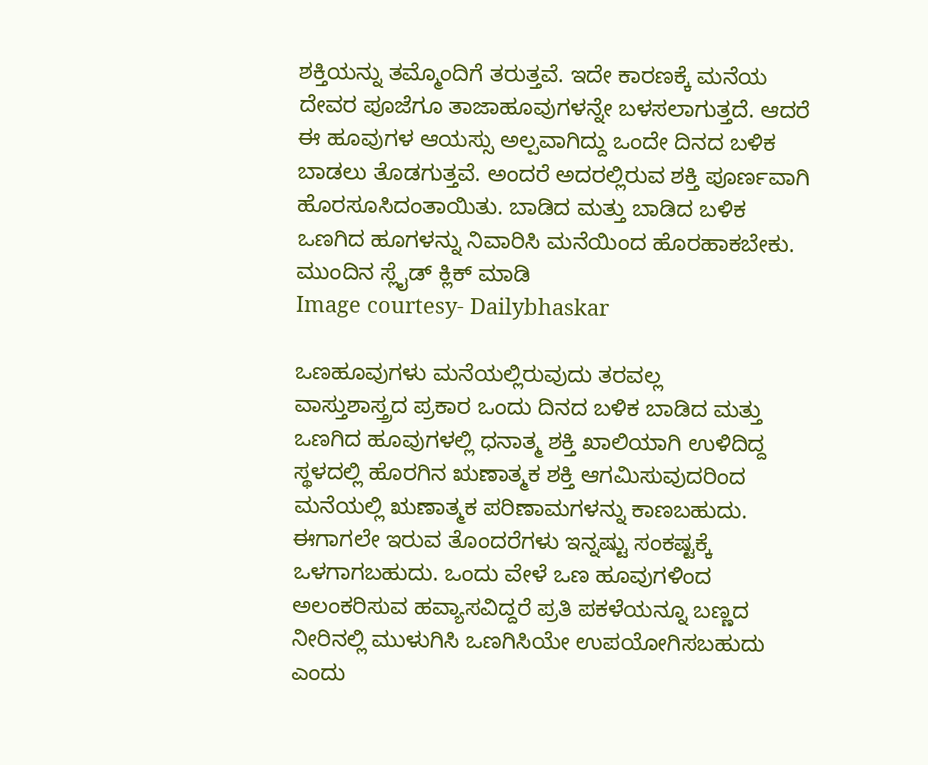ಶಕ್ತಿಯನ್ನು ತಮ್ಮೊಂದಿಗೆ ತರುತ್ತವೆ. ಇದೇ ಕಾರಣಕ್ಕೆ ಮನೆಯ ದೇವರ ಪೂಜೆಗೂ ತಾಜಾಹೂವುಗಳನ್ನೇ ಬಳಸಲಾಗುತ್ತದೆ. ಆದರೆ ಈ ಹೂವುಗಳ ಆಯಸ್ಸು ಅಲ್ಪವಾಗಿದ್ದು ಒಂದೇ ದಿನದ ಬಳಿಕ ಬಾಡಲು ತೊಡಗುತ್ತವೆ. ಅಂದರೆ ಅದರಲ್ಲಿರುವ ಶಕ್ತಿ ಪೂರ್ಣವಾಗಿ ಹೊರಸೂಸಿದಂತಾಯಿತು. ಬಾಡಿದ ಮತ್ತು ಬಾಡಿದ ಬಳಿಕ ಒಣಗಿದ ಹೂಗಳನ್ನು ನಿವಾರಿಸಿ ಮನೆಯಿಂದ ಹೊರಹಾಕಬೇಕು. ಮುಂದಿನ ಸ್ಲೈಡ್ ಕ್ಲಿಕ್ ಮಾಡಿ
Image courtesy- Dailybhaskar

ಒಣಹೂವುಗಳು ಮನೆಯಲ್ಲಿರುವುದು ತರವಲ್ಲ
ವಾಸ್ತುಶಾಸ್ತ್ರದ ಪ್ರಕಾರ ಒಂದು ದಿನದ ಬಳಿಕ ಬಾಡಿದ ಮತ್ತು ಒಣಗಿದ ಹೂವುಗಳಲ್ಲಿ ಧನಾತ್ಮ ಶಕ್ತಿ ಖಾಲಿಯಾಗಿ ಉಳಿದಿದ್ದ ಸ್ಥಳದಲ್ಲಿ ಹೊರಗಿನ ಋಣಾತ್ಮಕ ಶಕ್ತಿ ಆಗಮಿಸುವುದರಿಂದ ಮನೆಯಲ್ಲಿ ಋಣಾತ್ಮಕ ಪರಿಣಾಮಗಳನ್ನು ಕಾಣಬಹುದು. ಈಗಾಗಲೇ ಇರುವ ತೊಂದರೆಗಳು ಇನ್ನಷ್ಟು ಸಂಕಷ್ಟಕ್ಕೆ ಒಳಗಾಗಬಹುದು. ಒಂದು ವೇಳೆ ಒಣ ಹೂವುಗಳಿಂದ ಅಲಂಕರಿಸುವ ಹವ್ಯಾಸವಿದ್ದರೆ ಪ್ರತಿ ಪಕಳೆಯನ್ನೂ ಬಣ್ಣದ ನೀರಿನಲ್ಲಿ ಮುಳುಗಿಸಿ ಒಣಗಿಸಿಯೇ ಉಪಯೋಗಿಸಬಹುದು ಎಂದು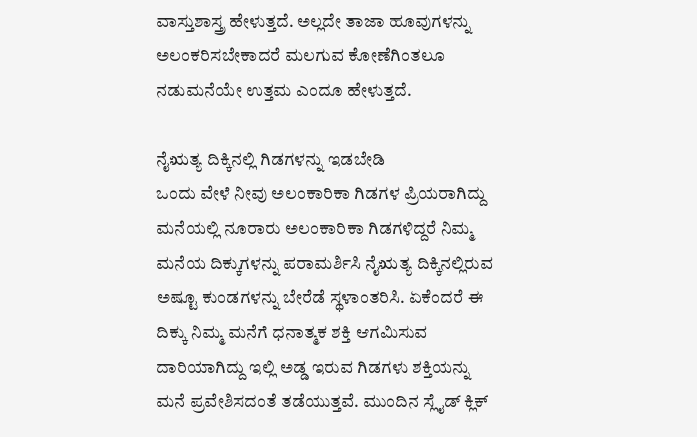ವಾಸ್ತುಶಾಸ್ತ್ರ ಹೇಳುತ್ತದೆ. ಅಲ್ಲದೇ ತಾಜಾ ಹೂವುಗಳನ್ನು ಅಲಂಕರಿಸಬೇಕಾದರೆ ಮಲಗುವ ಕೋಣೆಗಿಂತಲೂ ನಡುಮನೆಯೇ ಉತ್ತಮ ಎಂದೂ ಹೇಳುತ್ತದೆ.

ನೈಋತ್ಯ ದಿಕ್ಕಿನಲ್ಲಿ ಗಿಡಗಳನ್ನು ಇಡಬೇಡಿ
ಒಂದು ವೇಳೆ ನೀವು ಅಲಂಕಾರಿಕಾ ಗಿಡಗಳ ಪ್ರಿಯರಾಗಿದ್ದು ಮನೆಯಲ್ಲಿ ನೂರಾರು ಅಲಂಕಾರಿಕಾ ಗಿಡಗಳಿದ್ದರೆ ನಿಮ್ಮ ಮನೆಯ ದಿಕ್ಕುಗಳನ್ನು ಪರಾಮರ್ಶಿಸಿ ನೈಋತ್ಯ ದಿಕ್ಕಿನಲ್ಲಿರುವ ಅಷ್ಟೂ ಕುಂಡಗಳನ್ನು ಬೇರೆಡೆ ಸ್ಥಳಾಂತರಿಸಿ. ಏಕೆಂದರೆ ಈ ದಿಕ್ಕು ನಿಮ್ಮ ಮನೆಗೆ ಧನಾತ್ಮಕ ಶಕ್ತಿ ಆಗಮಿಸುವ ದಾರಿಯಾಗಿದ್ದು ಇಲ್ಲಿ ಅಡ್ಡ ಇರುವ ಗಿಡಗಳು ಶಕ್ತಿಯನ್ನು ಮನೆ ಪ್ರವೇಶಿಸದಂತೆ ತಡೆಯುತ್ತವೆ. ಮುಂದಿನ ಸ್ಲೈಡ್ ಕ್ಲಿಕ್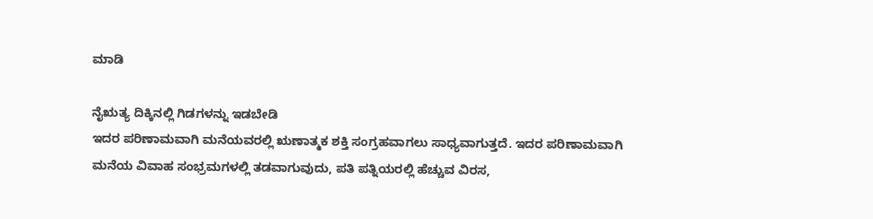ಮಾಡಿ

ನೈಋತ್ಯ ದಿಕ್ಕಿನಲ್ಲಿ ಗಿಡಗಳನ್ನು ಇಡಬೇಡಿ
ಇದರ ಪರಿಣಾಮವಾಗಿ ಮನೆಯವರಲ್ಲಿ ಋಣಾತ್ಮಕ ಶಕ್ತಿ ಸಂಗ್ರಹವಾಗಲು ಸಾಧ್ಯವಾಗುತ್ತದೆ. ಇದರ ಪರಿಣಾಮವಾಗಿ ಮನೆಯ ವಿವಾಹ ಸಂಭ್ರಮಗಳಲ್ಲಿ ತಡವಾಗುವುದು, ಪತಿ ಪತ್ನಿಯರಲ್ಲಿ ಹೆಚ್ಚುವ ವಿರಸ,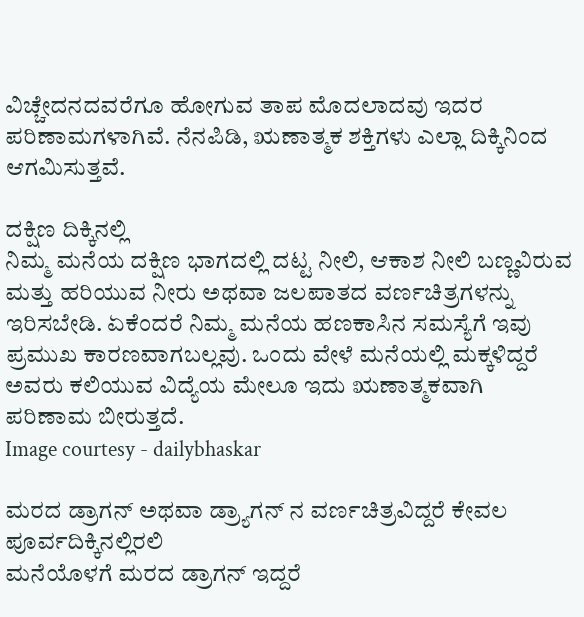ವಿಚ್ಚೇದನದವರೆಗೂ ಹೋಗುವ ತಾಪ ಮೊದಲಾದವು ಇದರ ಪರಿಣಾಮಗಳಾಗಿವೆ. ನೆನಪಿಡಿ, ಋಣಾತ್ಮಕ ಶಕ್ತಿಗಳು ಎಲ್ಲಾ ದಿಕ್ಕಿನಿಂದ ಆಗಮಿಸುತ್ತವೆ.

ದಕ್ಷಿಣ ದಿಕ್ಕಿನಲ್ಲಿ
ನಿಮ್ಮ ಮನೆಯ ದಕ್ಷಿಣ ಭಾಗದಲ್ಲಿ ದಟ್ಟ ನೀಲಿ, ಆಕಾಶ ನೀಲಿ ಬಣ್ಣವಿರುವ ಮತ್ತು ಹರಿಯುವ ನೀರು ಅಥವಾ ಜಲಪಾತದ ವರ್ಣಚಿತ್ರಗಳನ್ನು ಇರಿಸಬೇಡಿ. ಏಕೆಂದರೆ ನಿಮ್ಮ ಮನೆಯ ಹಣಕಾಸಿನ ಸಮಸ್ಯೆಗೆ ಇವು ಪ್ರಮುಖ ಕಾರಣವಾಗಬಲ್ಲವು. ಒಂದು ವೇಳೆ ಮನೆಯಲ್ಲಿ ಮಕ್ಕಳಿದ್ದರೆ ಅವರು ಕಲಿಯುವ ವಿದ್ಯೆಯ ಮೇಲೂ ಇದು ಋಣಾತ್ಮಕವಾಗಿ ಪರಿಣಾಮ ಬೀರುತ್ತದೆ.
Image courtesy - dailybhaskar

ಮರದ ಡ್ರಾಗನ್ ಅಥವಾ ಡ್ರ್ಯಾಗನ್ ನ ವರ್ಣಚಿತ್ರವಿದ್ದರೆ ಕೇವಲ ಪೂರ್ವದಿಕ್ಕಿನಲ್ಲಿರಲಿ
ಮನೆಯೊಳಗೆ ಮರದ ಡ್ರಾಗನ್ ಇದ್ದರೆ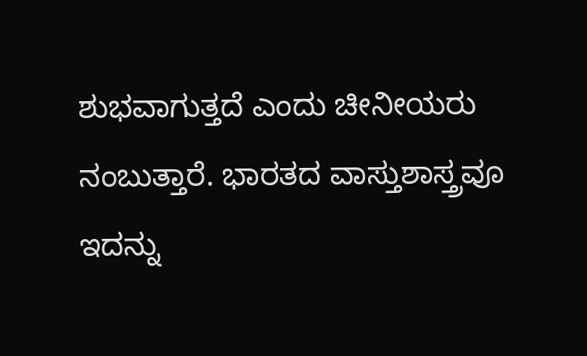ಶುಭವಾಗುತ್ತದೆ ಎಂದು ಚೀನೀಯರು ನಂಬುತ್ತಾರೆ. ಭಾರತದ ವಾಸ್ತುಶಾಸ್ತ್ರವೂ ಇದನ್ನು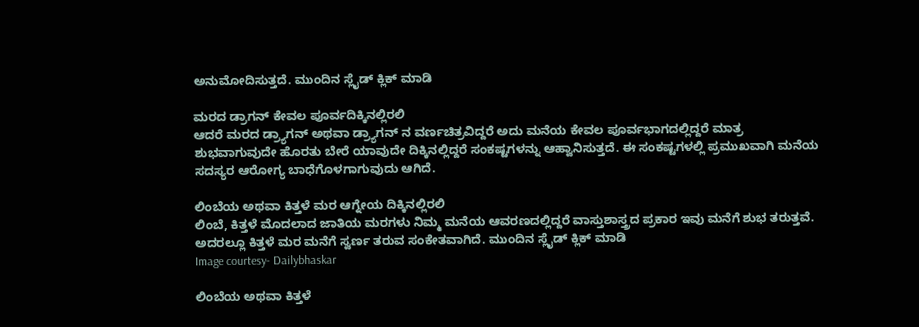ಅನುಮೋದಿಸುತ್ತದೆ. ಮುಂದಿನ ಸ್ಲೈಡ್ ಕ್ಲಿಕ್ ಮಾಡಿ

ಮರದ ಡ್ರಾಗನ್ ಕೇವಲ ಪೂರ್ವದಿಕ್ಕಿನಲ್ಲಿರಲಿ
ಆದರೆ ಮರದ ಡ್ರ್ಯಾಗನ್ ಅಥವಾ ಡ್ರ್ಯಾಗನ್ ನ ವರ್ಣಚಿತ್ರವಿದ್ದರೆ ಅದು ಮನೆಯ ಕೇವಲ ಪೂರ್ವಭಾಗದಲ್ಲಿದ್ದರೆ ಮಾತ್ರ ಶುಭವಾಗುವುದೇ ಹೊರತು ಬೇರೆ ಯಾವುದೇ ದಿಕ್ಕಿನಲ್ಲಿದ್ದರೆ ಸಂಕಷ್ಟಗಳನ್ನು ಆಹ್ವಾನಿಸುತ್ತದೆ. ಈ ಸಂಕಷ್ಟಗಳಲ್ಲಿ ಪ್ರಮುಖವಾಗಿ ಮನೆಯ ಸದಸ್ಯರ ಆರೋಗ್ಯ ಬಾಧೆಗೊಳಗಾಗುವುದು ಆಗಿದೆ.

ಲಿಂಬೆಯ ಅಥವಾ ಕಿತ್ತಳೆ ಮರ ಆಗ್ನೇಯ ದಿಕ್ಕಿನಲ್ಲಿರಲಿ
ಲಿಂಬೆ, ಕಿತ್ತಳೆ ಮೊದಲಾದ ಜಾತಿಯ ಮರಗಳು ನಿಮ್ಮ ಮನೆಯ ಆವರಣದಲ್ಲಿದ್ದರೆ ವಾಸ್ತುಶಾಸ್ತ್ರದ ಪ್ರಕಾರ ಇವು ಮನೆಗೆ ಶುಭ ತರುತ್ತವೆ. ಅದರಲ್ಲೂ ಕಿತ್ತಳೆ ಮರ ಮನೆಗೆ ಸ್ವರ್ಣ ತರುವ ಸಂಕೇತವಾಗಿದೆ. ಮುಂದಿನ ಸ್ಲೈಡ್ ಕ್ಲಿಕ್ ಮಾಡಿ
Image courtesy- Dailybhaskar

ಲಿಂಬೆಯ ಅಥವಾ ಕಿತ್ತಳೆ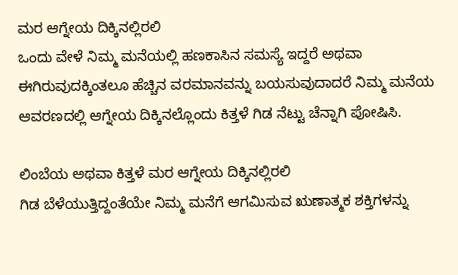ಮರ ಆಗ್ನೇಯ ದಿಕ್ಕಿನಲ್ಲಿರಲಿ
ಒಂದು ವೇಳೆ ನಿಮ್ಮ ಮನೆಯಲ್ಲಿ ಹಣಕಾಸಿನ ಸಮಸ್ಯೆ ಇದ್ದರೆ ಅಥವಾ ಈಗಿರುವುದಕ್ಕಿಂತಲೂ ಹೆಚ್ಚಿನ ವರಮಾನವನ್ನು ಬಯಸುವುದಾದರೆ ನಿಮ್ಮ ಮನೆಯ ಆವರಣದಲ್ಲಿ ಆಗ್ನೇಯ ದಿಕ್ಕಿನಲ್ಲೊಂದು ಕಿತ್ತಳೆ ಗಿಡ ನೆಟ್ಟು ಚೆನ್ನಾಗಿ ಪೋಷಿಸಿ.

ಲಿಂಬೆಯ ಅಥವಾ ಕಿತ್ತಳೆ ಮರ ಆಗ್ನೇಯ ದಿಕ್ಕಿನಲ್ಲಿರಲಿ
ಗಿಡ ಬೆಳೆಯುತ್ತಿದ್ದಂತೆಯೇ ನಿಮ್ಮ ಮನೆಗೆ ಆಗಮಿಸುವ ಋಣಾತ್ಮಕ ಶಕ್ತಿಗಳನ್ನು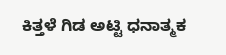ಕಿತ್ತಳೆ ಗಿಡ ಅಟ್ಟಿ ಧನಾತ್ಮಕ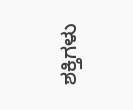ಶಕ್ತಿಗಳು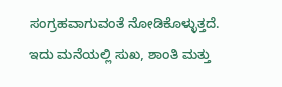ಸಂಗ್ರಹವಾಗುವಂತೆ ನೋಡಿಕೊಳ್ಳುತ್ತದೆ. ಇದು ಮನೆಯಲ್ಲಿ ಸುಖ, ಶಾಂತಿ ಮತ್ತು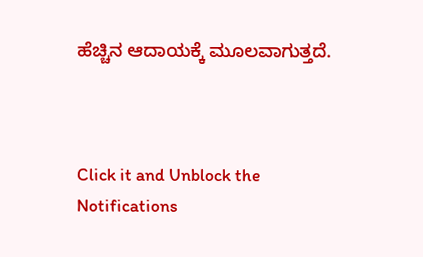ಹೆಚ್ಚಿನ ಆದಾಯಕ್ಕೆ ಮೂಲವಾಗುತ್ತದೆ.



Click it and Unblock the Notifications